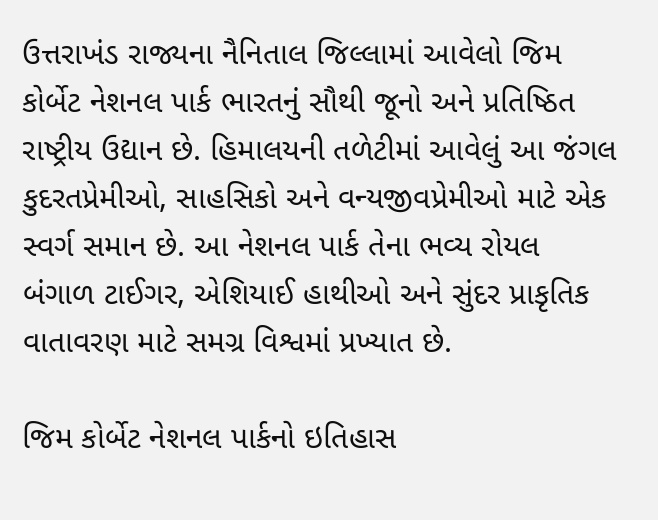ઉત્તરાખંડ રાજ્યના નૈનિતાલ જિલ્લામાં આવેલો જિમ કોર્બેટ નેશનલ પાર્ક ભારતનું સૌથી જૂનો અને પ્રતિષ્ઠિત રાષ્ટ્રીય ઉદ્યાન છે. હિમાલયની તળેટીમાં આવેલું આ જંગલ કુદરતપ્રેમીઓ, સાહસિકો અને વન્યજીવપ્રેમીઓ માટે એક સ્વર્ગ સમાન છે. આ નેશનલ પાર્ક તેના ભવ્ય રોયલ બંગાળ ટાઈગર, એશિયાઈ હાથીઓ અને સુંદર પ્રાકૃતિક વાતાવરણ માટે સમગ્ર વિશ્વમાં પ્રખ્યાત છે.

જિમ કોર્બેટ નેશનલ પાર્કનો ઇતિહાસ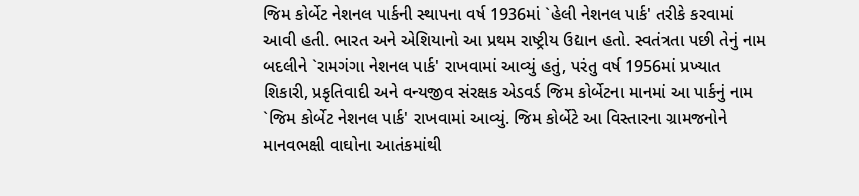જિમ કોર્બેટ નેશનલ પાર્કની સ્થાપના વર્ષ 1936માં `હેલી નેશનલ પાર્ક' તરીકે કરવામાં આવી હતી. ભારત અને એશિયાનો આ પ્રથમ રાષ્ટ્રીય ઉદ્યાન હતો. સ્વતંત્રતા પછી તેનું નામ બદલીને `રામગંગા નેશનલ પાર્ક' રાખવામાં આવ્યું હતું, પરંતુ વર્ષ 1956માં પ્રખ્યાત શિકારી, પ્રકૃતિવાદી અને વન્યજીવ સંરક્ષક એડવર્ડ જિમ કોર્બેટના માનમાં આ પાર્કનું નામ `જિમ કોર્બેટ નેશનલ પાર્ક' રાખવામાં આવ્યું. જિમ કોર્બેટે આ વિસ્તારના ગ્રામજનોને માનવભક્ષી વાઘોના આતંકમાંથી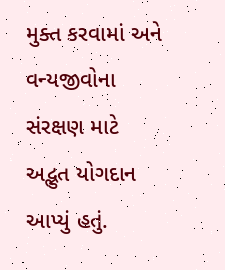મુક્ત કરવામાં અને વન્યજીવોના સંરક્ષણ માટે અદ્ભુત યોગદાન આપ્યું હતું.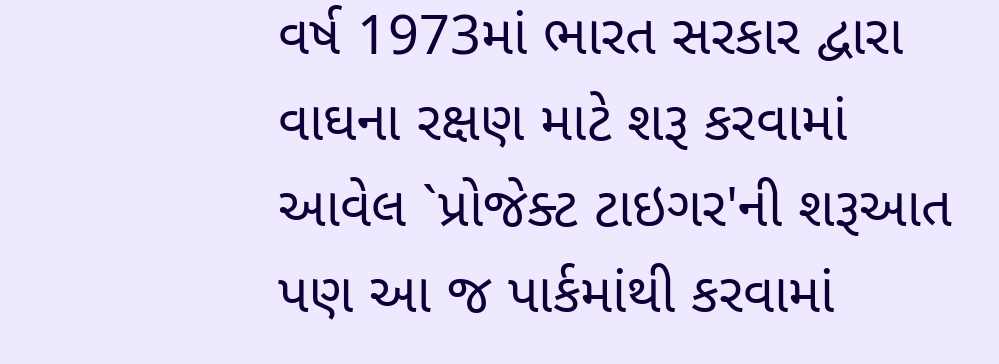વર્ષ 1973માં ભારત સરકાર દ્વારા વાઘના રક્ષણ માટે શરૂ કરવામાં આવેલ `પ્રોજેક્ટ ટાઇગર'ની શરૂઆત પણ આ જ પાર્કમાંથી કરવામાં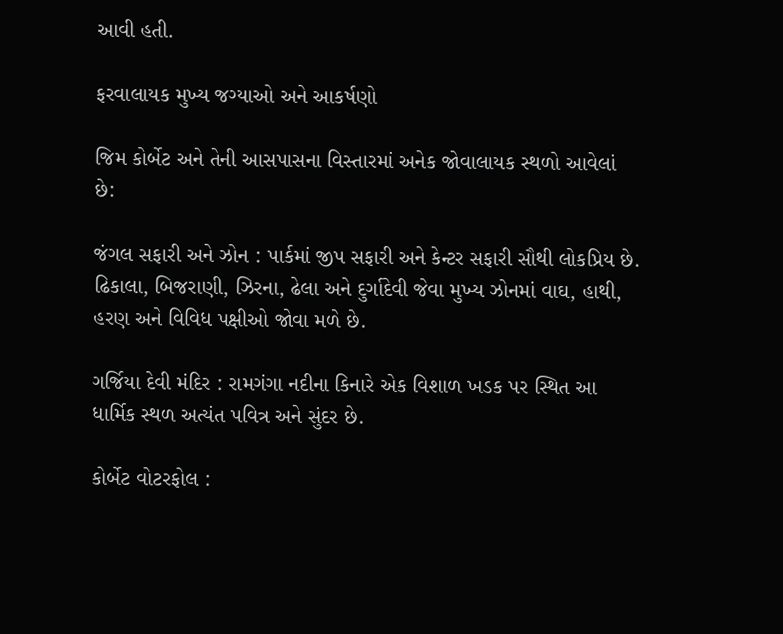આવી હતી.

ફરવાલાયક મુખ્ય જગ્યાઓ અને આકર્ષણો

જિમ કોર્બેટ અને તેની આસપાસના વિસ્તારમાં અનેક જોવાલાયક સ્થળો આવેલાં છે:

જંગલ સફારી અને ઝોન : પાર્કમાં જીપ સફારી અને કેન્ટર સફારી સૌથી લોકપ્રિય છે. ઢિકાલા, બિજરાણી, ઝિરના, ઢેલા અને દુર્ગાદેવી જેવા મુખ્ય ઝોનમાં વાઘ, હાથી, હરણ અને વિવિધ પક્ષીઓ જોવા મળે છે.

ગર્જિયા દેવી મંદિર : રામગંગા નદીના કિનારે એક વિશાળ ખડક પર સ્થિત આ ધાર્મિક સ્થળ અત્યંત પવિત્ર અને સુંદર છે.

કોર્બેટ વોટરફોલ :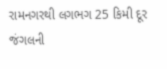રામનગરથી લગભગ 25 કિમી દૂર જંગલની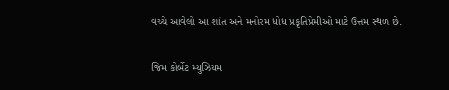વચ્ચે આવેલો આ શાંત અને મનોરમ ધોધ પ્રકૃતિપ્રેમીઓ માટે ઉત્તમ સ્થળ છે.

જિમ કોર્બેટ મ્યુઝિયમ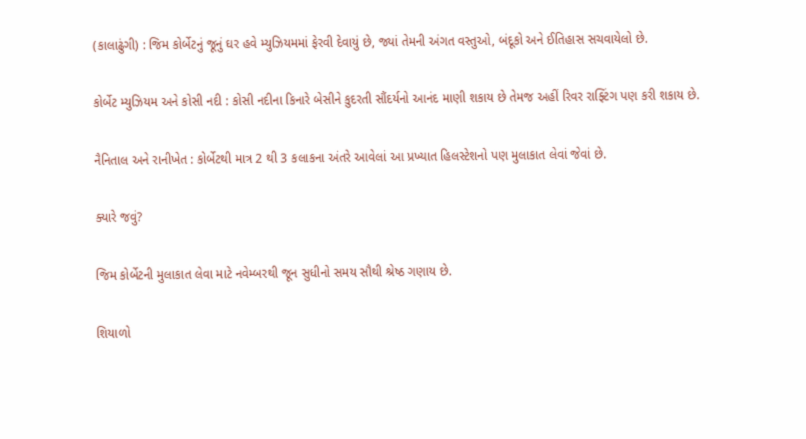(કાલાઢુંગી) : જિમ કોર્બેટનું જૂનું ઘર હવે મ્યુઝિયમમાં ફેરવી દેવાયું છે, જ્યાં તેમની અંગત વસ્તુઓ, બંદૂકો અને ઈતિહાસ સચવાયેલો છે.

કોર્બેટ મ્યુઝિયમ અને કોસી નદી : કોસી નદીના કિનારે બેસીને કુદરતી સૌંદર્યનો આનંદ માણી શકાય છે તેમજ અહીં રિવર રાફ્ટિંગ પણ કરી શકાય છે.

નૈનિતાલ અને રાનીખેત : કોર્બેટથી માત્ર 2 થી 3 કલાકના અંતરે આવેલાં આ પ્રખ્યાત હિલસ્ટેશનો પણ મુલાકાત લેવાં જેવાં છે.

ક્યારે જવું?

જિમ કોર્બેટની મુલાકાત લેવા માટે નવેમ્બરથી જૂન સુધીનો સમય સૌથી શ્રેષ્ઠ ગણાય છે.

શિયાળો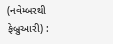(નવેમ્બરથી ફેબ્રુઆરી) :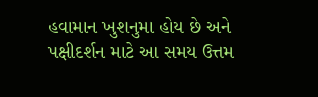હવામાન ખુશનુમા હોય છે અને પક્ષીદર્શન માટે આ સમય ઉત્તમ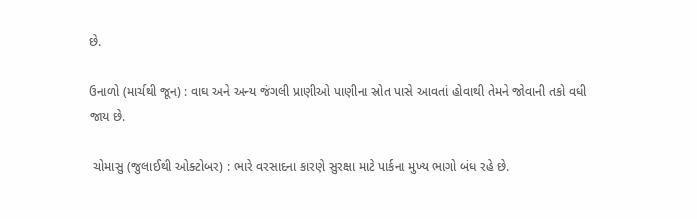છે.

ઉનાળો (માર્ચથી જૂન) : વાઘ અને અન્ય જંગલી પ્રાણીઓ પાણીના સ્રોત પાસે આવતાં હોવાથી તેમને જોવાની તકો વધી જાય છે.

 ચોમાસુ (જુલાઈથી ઓક્ટોબર) : ભારે વરસાદના કારણે સુરક્ષા માટે પાર્કના મુખ્ય ભાગો બંધ રહે છે.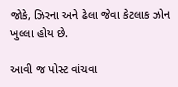જોકે, ઝિરના અને ઢેલા જેવા કેટલાક ઝોન ખુલ્લા હોય છે.

આવી જ પોસ્ટ વાંચવા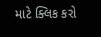માટે ક્લિક કરો